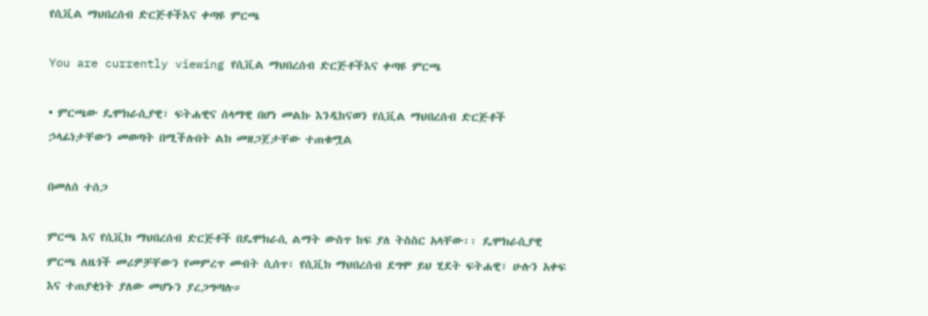የሲቪል ማህበረሰብ ድርጅቶችእና ቀጣዩ ምርጫ

You are currently viewing የሲቪል ማህበረሰብ ድርጅቶችእና ቀጣዩ ምርጫ

• ምርጫው ዴሞክራሲያዊ፣ ፍትሐዊና ሰላማዊ በሆነ መልኩ እንዲከናወን የሲቪል ማህበረሰብ ድርጅቶች ኃላፊነታቸውን መወጣት በሚችሉበት ልክ መዘጋጀታቸው ተጠቁሟል

በመለሰ ተሰጋ

ምርጫ እና የሲቪክ ማህበረሰብ ድርጅቶች በዴሞክራሲ ልማት ውስጥ ከፍ ያለ ትስስር አላቸው፡፡ ዴሞክራሲያዊ ምርጫ ለዜጎች መሪዎቻቸውን የመምረጥ መብት ሲሰጥ፣ የሲቪክ ማህበረሰብ ደግሞ ይህ ሂደት ፍትሐዊ፣ ሁሉን አቀፍ እና ተጠያቂነት ያለው መሆኑን ያረጋግጣሉ።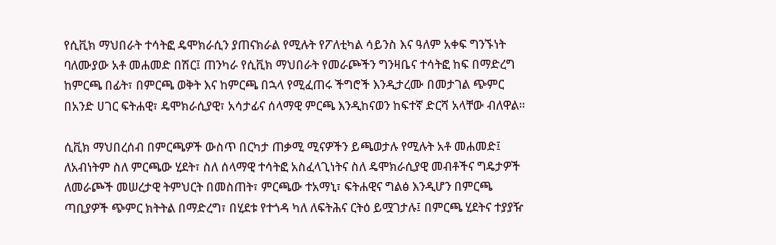የሲቪክ ማህበራት ተሳትፎ ዴሞክራሲን ያጠናክራል የሚሉት የፖለቲካል ሳይንስ እና ዓለም አቀፍ ግንኙነት ባለሙያው አቶ መሐመድ በሽር፤ ጠንካራ የሲቪክ ማህበራት የመራጮችን ግንዛቤና ተሳትፎ ከፍ በማድረግ ከምርጫ በፊት፣ በምርጫ ወቅት እና ከምርጫ በኋላ የሚፈጠሩ ችግሮች እንዲታረሙ በመታገል ጭምር በአንድ ሀገር ፍትሐዊ፣ ዴሞክራሲያዊ፣ አሳታፊና ሰላማዊ ምርጫ እንዲከናወን ከፍተኛ ድርሻ አላቸው ብለዋል፡፡

ሲቪክ ማህበረሰብ በምርጫዎች ውስጥ በርካታ ጠቃሚ ሚናዎችን ይጫወታሉ የሚሉት አቶ መሐመድ፤ ለአብነትም ስለ ምርጫው ሂደት፣ ስለ ሰላማዊ ተሳትፎ አስፈላጊነትና ስለ ዴሞክራሲያዊ መብቶችና ግዴታዎች ለመራጮች መሠረታዊ ትምህርት በመስጠት፣ ምርጫው ተአማኒ፣ ፍትሐዊና ግልፅ እንዲሆን በምርጫ ጣቢያዎች ጭምር ክትትል በማድረግ፣ በሂደቱ የተጎዳ ካለ ለፍትሕና ርትዕ ይሟገታሉ፤ በምርጫ ሂደትና ተያያዥ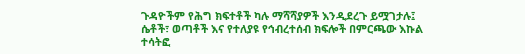ጉዳዮችም የሕግ ክፍተቶች ካሉ ማሻሻያዎች እንዲደረጉ ይሟገታሉ፤ ሴቶች፣ ወጣቶች እና የተለያዩ የኅብረተሰብ ክፍሎች በምርጫው እኩል ተሳትፎ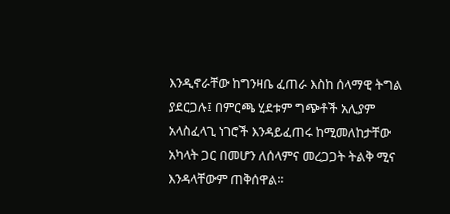እንዲኖራቸው ከግንዛቤ ፈጠራ እስከ ሰላማዊ ትግል ያደርጋሉ፤ በምርጫ ሂደቱም ግጭቶች አሊያም አላስፈላጊ ነገሮች እንዳይፈጠሩ ከሚመለከታቸው አካላት ጋር በመሆን ለሰላምና መረጋጋት ትልቅ ሚና እንዳላቸውም ጠቅሰዋል፡፡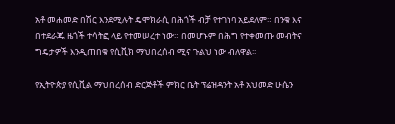አቶ መሐመድ በሽር እንደሚሉት ዴሞክራሲ በሕጎች ብቻ የተገነባ አይደለም። በንቁ እና በተደራጁ ዜጎች ተሳትፎ ላይ የተመሠረተ ነው። በመሆኑም በሕግ የተቀመጡ መብትና ግዴታዎች እንዲጠበቁ የሲቪክ ማህበረሰብ ሚና ጉልህ ነው ብለዋል፡፡

የኢትዮጵያ የሲቪል ማህበረሰብ ድርጅቶች ምክር ቤት ፕሬዝዳንት አቶ አህመድ ሁሴን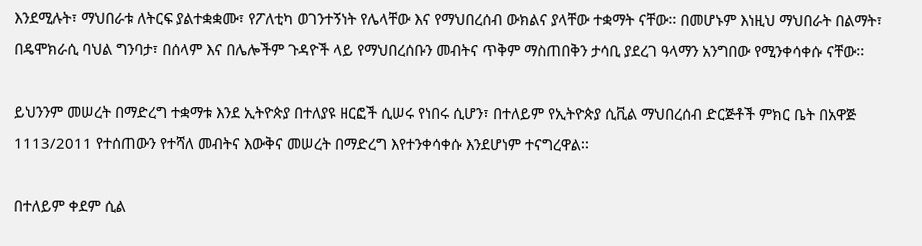እንደሚሉት፣ ማህበራቱ ለትርፍ ያልተቋቋሙ፣ የፖለቲካ ወገንተኝነት የሌላቸው እና የማህበረሰብ ውክልና ያላቸው ተቋማት ናቸው፡፡ በመሆኑም እነዚህ ማህበራት በልማት፣ በዴሞክራሲ ባህል ግንባታ፣ በሰላም እና በሌሎችም ጉዳዮች ላይ የማህበረሰቡን መብትና ጥቅም ማስጠበቅን ታሳቢ ያደረገ ዓላማን አንግበው የሚንቀሳቀሱ ናቸው፡፡

ይህንንም መሠረት በማድረግ ተቋማቱ እንደ ኢትዮጵያ በተለያዩ ዘርፎች ሲሠሩ የነበሩ ሲሆን፣ በተለይም የኢትዮጵያ ሲቪል ማህበረሰብ ድርጅቶች ምክር ቤት በአዋጅ 1113/2011 የተሰጠውን የተሻለ መብትና እውቅና መሠረት በማድረግ እየተንቀሳቀሱ እንደሆነም ተናግረዋል፡፡

በተለይም ቀደም ሲል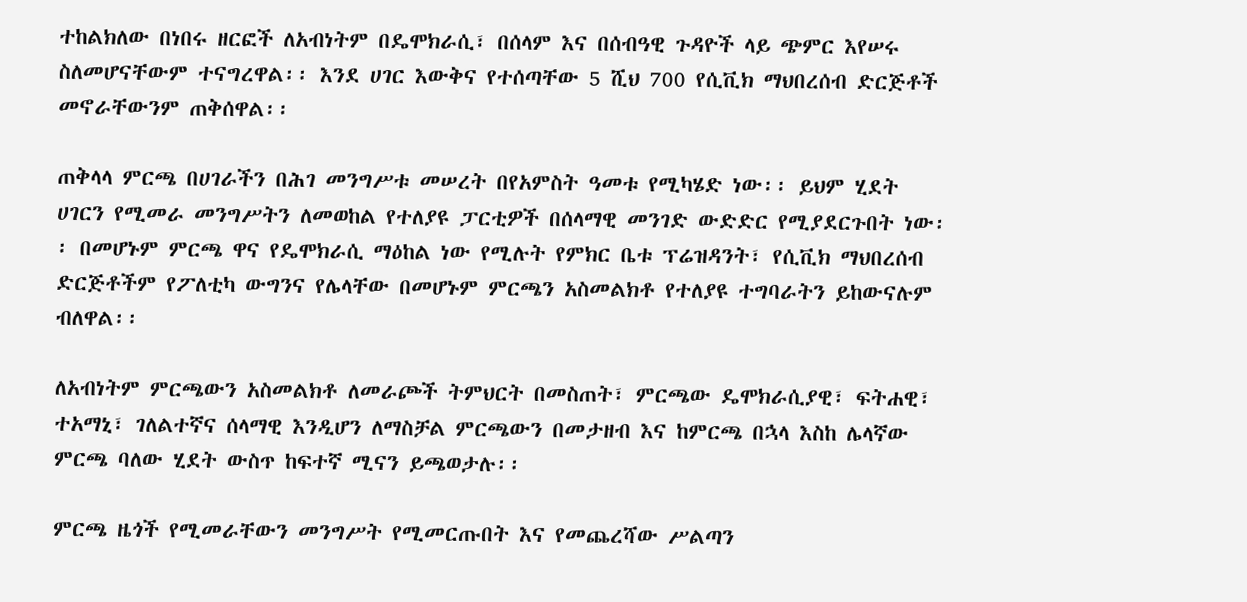ተከልክለው በነበሩ ዘርፎች ለአብነትም በዴሞክራሲ፣ በሰላም እና በሰብዓዊ ጉዳዮች ላይ ጭምር እየሠሩ ስለመሆናቸውም ተናግረዋል፡፡ እንደ ሀገር እውቅና የተሰጣቸው 5 ሺህ 700 የሲቪክ ማህበረሰብ ድርጅቶች መኖራቸውንም ጠቅሰዋል፡፡

ጠቅላላ ምርጫ በሀገራችን በሕገ መንግሥቱ መሠረት በየአምስት ዓመቱ የሚካሄድ ነው፡፡ ይህም ሂደት ሀገርን የሚመራ መንግሥትን ለመወከል የተለያዩ ፓርቲዎች በሰላማዊ መንገድ ውድድር የሚያደርጉበት ነው፡፡ በመሆኑም ምርጫ ዋና የዴሞክራሲ ማዕከል ነው የሚሉት የምክር ቤቱ ፕሬዝዳንት፣ የሲቪክ ማህበረሰብ ድርጅቶችም የፖለቲካ ውግንና የሌላቸው በመሆኑም ምርጫን አስመልክቶ የተለያዩ ተግባራትን ይከውናሉም ብለዋል፡፡

ለአብነትም ምርጫውን አስመልክቶ ለመራጮች ትምህርት በመስጠት፣ ምርጫው ዴሞክራሲያዊ፣ ፍትሐዊ፣ ተአማኒ፣ ገለልተኛና ሰላማዊ እንዲሆን ለማስቻል ምርጫውን በመታዘብ እና ከምርጫ በኋላ እስከ ሌላኛው ምርጫ ባለው ሂደት ውስጥ ከፍተኛ ሚናን ይጫወታሉ፡፡

ምርጫ ዜጎች የሚመራቸውን መንግሥት የሚመርጡበት እና የመጨረሻው ሥልጣን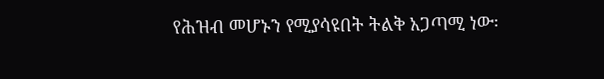የሕዝብ መሆኑን የሚያሳዩበት ትልቅ አጋጣሚ ነው፡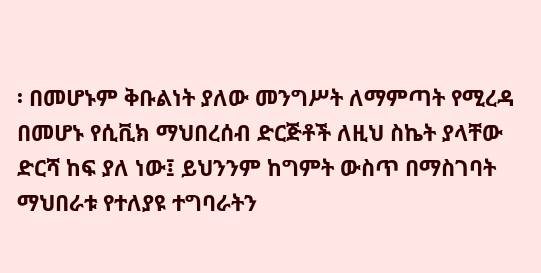፡ በመሆኑም ቅቡልነት ያለው መንግሥት ለማምጣት የሚረዳ በመሆኑ የሲቪክ ማህበረሰብ ድርጅቶች ለዚህ ስኬት ያላቸው ድርሻ ከፍ ያለ ነው፤ ይህንንም ከግምት ውስጥ በማስገባት ማህበራቱ የተለያዩ ተግባራትን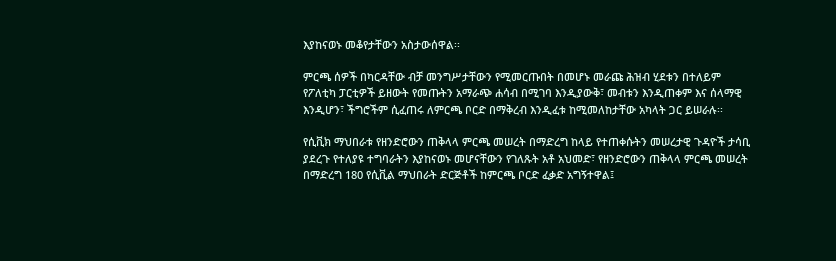እያከናወኑ መቆየታቸውን አስታውሰዋል፡፡

ምርጫ ሰዎች በካርዳቸው ብቻ መንግሥታቸውን የሚመርጡበት በመሆኑ መራጩ ሕዝብ ሂደቱን በተለይም የፖለቲካ ፓርቲዎች ይዘውት የመጡትን አማራጭ ሐሳብ በሚገባ እንዲያውቅ፣ መብቱን እንዲጠቀም እና ሰላማዊ እንዲሆን፣ ችግሮችም ሲፈጠሩ ለምርጫ ቦርድ በማቅረብ እንዲፈቱ ከሚመለከታቸው አካላት ጋር ይሠራሉ፡፡

የሲቪክ ማህበራቱ የዘንድሮውን ጠቅላላ ምርጫ መሠረት በማድረግ ከላይ የተጠቀሱትን መሠረታዊ ጉዳዮች ታሳቢ ያደረጉ የተለያዩ ተግባራትን እያከናወኑ መሆናቸውን የገለጹት አቶ አህመድ፣ የዘንድሮውን ጠቅላላ ምርጫ መሠረት በማድረግ 180 የሲቪል ማህበራት ድርጅቶች ከምርጫ ቦርድ ፈቃድ አግኝተዋል፤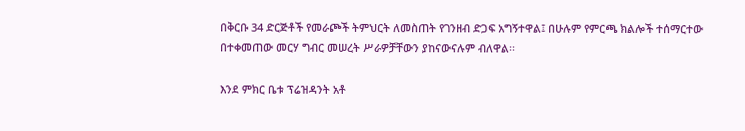በቅርቡ 34 ድርጅቶች የመራጮች ትምህርት ለመስጠት የገንዘብ ድጋፍ አግኝተዋል፤ በሁሉም የምርጫ ክልሎች ተሰማርተው በተቀመጠው መርሃ ግብር መሠረት ሥራዎቻቸውን ያከናውናሉም ብለዋል፡፡

እንደ ምክር ቤቱ ፕሬዝዳንት አቶ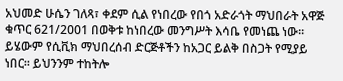አህመድ ሁሴን ገለጻ፣ ቀደም ሲል የነበረው የበጎ አድራጎት ማህበራት አዋጅ ቁጥር 621/2001 በወቅቱ ከነበረው መንግሥት እሳቤ የመነጨ ነው፡፡ ይሄውም የሲቪክ ማህበረሰብ ድርጅቶችን ከአጋር ይልቅ በስጋት የሚያይ ነበር፡፡ ይህንንም ተከትሎ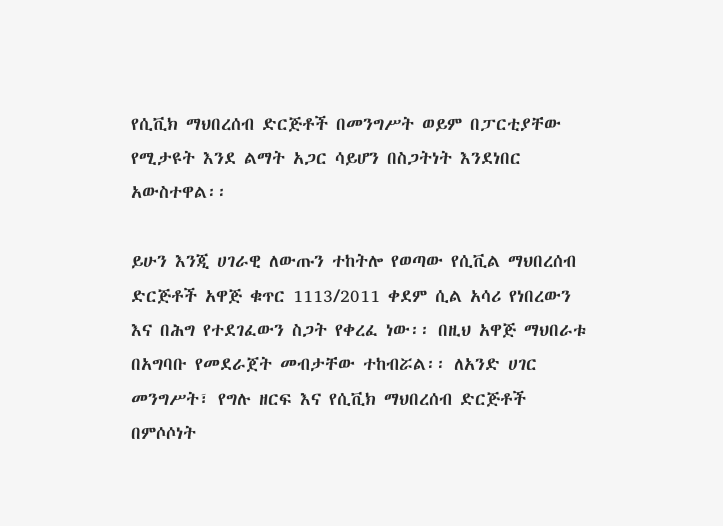የሲቪክ ማህበረሰብ ድርጅቶች በመንግሥት ወይም በፓርቲያቸው የሚታዩት እንደ ልማት አጋር ሳይሆን በስጋትነት እንደነበር አውስተዋል፡፡

ይሁን እንጂ ሀገራዊ ለውጡን ተከትሎ የወጣው የሲቪል ማህበረሰብ ድርጅቶች አዋጅ ቁጥር 1113/2011 ቀደም ሲል አሳሪ የነበረውን እና በሕግ የተደገፈውን ስጋት የቀረፈ ነው፡፡ በዚህ አዋጅ ማህበራቱ በአግባቡ የመደራጀት መብታቸው ተከብሯል፡፡ ለአንድ ሀገር መንግሥት፣ የግሉ ዘርፍ እና የሲቪክ ማህበረሰብ ድርጅቶች በምሶሶነት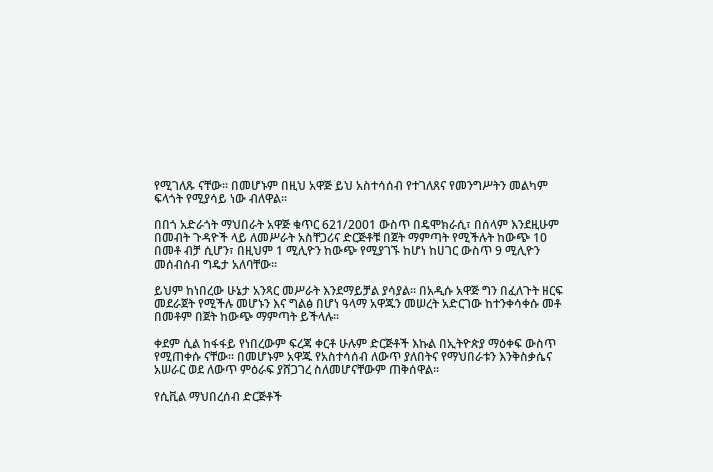የሚገለጹ ናቸው። በመሆኑም በዚህ አዋጅ ይህ አስተሳሰብ የተገለጸና የመንግሥትን መልካም ፍላጎት የሚያሳይ ነው ብለዋል፡፡

በበጎ አድራጎት ማህበራት አዋጅ ቁጥር 621/2001 ውስጥ በዴሞክራሲ፣ በሰላም እንደዚሁም በመብት ጉዳዮች ላይ ለመሥራት አስቸጋሪና ድርጅቶቹ በጀት ማምጣት የሚችሉት ከውጭ 10 በመቶ ብቻ ሲሆን፣ በዚህም 1 ሚሊዮን ከውጭ የሚያገኙ ከሆነ ከሀገር ውስጥ 9 ሚሊዮን መሰብሰብ ግዴታ አለባቸው፡፡

ይህም ከነበረው ሁኔታ አንጻር መሥራት እንደማይቻል ያሳያል፡፡ በአዲሱ አዋጅ ግን በፈለጉት ዘርፍ መደራጀት የሚችሉ መሆኑን እና ግልፅ በሆነ ዓላማ አዋጁን መሠረት አድርገው ከተንቀሳቀሱ መቶ በመቶም በጀት ከውጭ ማምጣት ይችላሉ፡፡

ቀደም ሲል ከፋፋይ የነበረውም ፍረጃ ቀርቶ ሁሉም ድርጅቶች እኩል በኢትዮጵያ ማዕቀፍ ውስጥ የሚጠቀሱ ናቸው፡፡ በመሆኑም አዋጁ የአስተሳሰብ ለውጥ ያለበትና የማህበራቱን እንቅስቃሴና አሠራር ወደ ለውጥ ምዕራፍ ያሸጋገረ ስለመሆናቸውም ጠቅሰዋል፡፡

የሲቪል ማህበረሰብ ድርጅቶች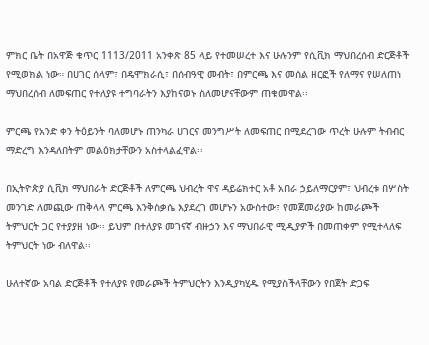ምክር ቤት በአዋጅ ቁጥር 1113/2011 አንቀጽ 85 ላይ የተመሠረተ እና ሁሉንም የሲቪክ ማህበረሰብ ድርጅቶች የሚወክል ነው። በሀገር ሰላም፣ በዴሞክራሲ፣ በሰብዓዊ መብት፣ በምርጫ እና መሰል ዘርፎች የለማና የሠለጠነ ማህበረሰብ ለመፍጠር የተለያዩ ተግባራትን እያከናወኑ ስለመሆናቸውም ጠቁመዋል፡፡

ምርጫ የአንድ ቀን ትዕይንት ባለመሆኑ ጠንካራ ሀገርና መንግሥት ለመፍጠር በሚደረገው ጥረት ሁሉም ትብብር ማድረግ እንዳለበትም መልዕክታቸውን አስተላልፈዋል፡፡

በኢትዮጵያ ሲቪክ ማህበራት ድርጅቶች ለምርጫ ህብረት ዋና ዳይሬክተር አቶ አበራ ኃይለማርያም፣ ህብረቱ በሦስት መንገድ ለመጪው ጠቅላላ ምርጫ እንቅስቃሴ እያደረገ መሆኑን አውስተው፣ የመጀመሪያው ከመራጮች ትምህርት ጋር የተያያዘ ነው፡፡ ይህም በተለያዩ መገናኛ ብዙኃን እና ማህበራዊ ሚዲያዎች በመጠቀም የሚተላለፍ ትምህርት ነው ብለዋል፡፡

ሁለተኛው አባል ድርጅቶች የተለያዩ የመራጮች ትምህርትን እንዲያካሂዱ የሚያስችላቸውን የበጀት ድጋፍ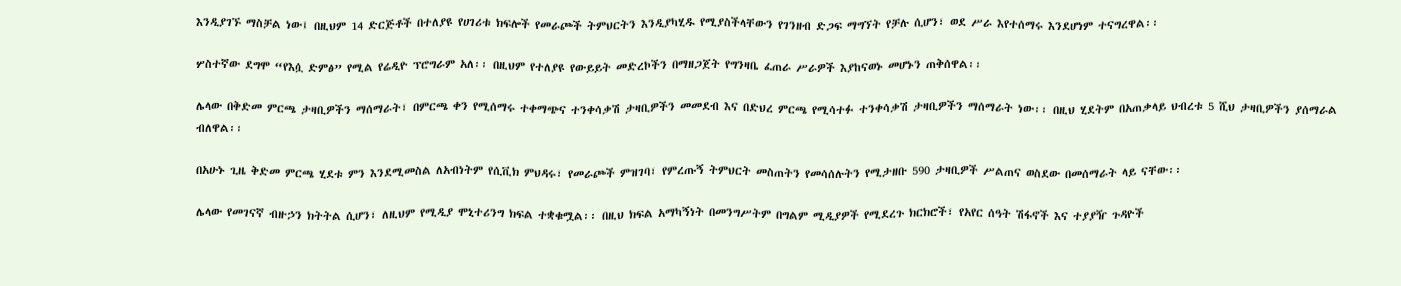እንዲያገኙ ማስቻል ነው፤ በዚህም 14 ድርጅቶች በተለያዩ የሀገሪቱ ክፍሎች የመራጮች ትምህርትን እንዲያካሂዱ የሚያስችላቸውን የገንዘብ ድጋፍ ማግኘት የቻሉ ሲሆን፣ ወደ ሥራ እየተሰማሩ እንደሆነም ተናግረዋል፡፡

ሦስተኛው ደግሞ “የእሷ ድምፅ” የሚል የሬዲዮ ፕሮግራም አለ፡፡ በዚህም የተለያዩ የውይይት መድረኮችን በማዘጋጀት የግንዛቤ ፈጠራ ሥራዎች እያከናወኑ መሆኑን ጠቅሰዋል፡፡

ሌላው በቅድመ ምርጫ ታዛቢዎችን ማሰማራት፣ በምርጫ ቀን የሚሰማሩ ተቀማጭና ተንቀሳቃሽ ታዛቢዎችን መመደብ እና በድህረ ምርጫ የሚሳተፉ ተንቀሳቃሽ ታዛቢዎችን ማሰማራት ነው፡፡ በዚህ ሂደትም በአጠቃላይ ህብረቱ 5 ሺህ ታዛቢዎችን ያሰማራል ብለዋል፡፡

በአሁኑ ጊዜ ቅድመ ምርጫ ሂደቱ ምን እንደሚመስል ለአብነትም የሲቪክ ምህዳሩ፣ የመራጮች ምዝገባ፣ የምረጡኝ ትምህርት መስጠትን የመሳሰሉትን የሚታዘቡ 590 ታዛቢዎች ሥልጠና ወስደው በመሰማራት ላይ ናቸው፡፡

ሌላው የመገናኛ ብዙኃን ክትትል ሲሆን፣ ለዚህም የሚዲያ ሞኒተሪንግ ክፍል ተቋቁሟል፡፡ በዚህ ክፍል አማካኝነት በመንግሥትም በግልም ሚዲያዎች የሚደረጉ ክርክሮች፣ የአየር ሰዓት ሽፋኖች እና ተያያዥ ጉዳዮች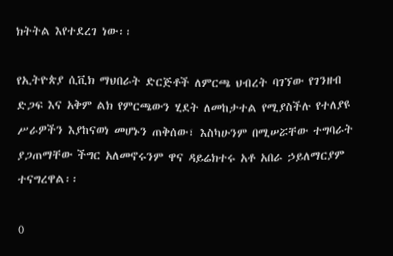ክትትል እየተደረገ ነው፡፡

የኢትዮጵያ ሲቪክ ማህበራት ድርጅቶች ለምርጫ ህብረት ባገኘው የገንዘብ ድጋፍ እና አቅም ልክ የምርጫውን ሂደት ለመከታተል የሚያስችሉ የተለያዩ ሥራዎችን እያከናወነ መሆኑን ጠቅሰው፣ እስካሁንም በሚሠሯቸው ተግባራት ያጋጠማቸው ችግር አለመኖሩንም ዋና ዳይሬክተሩ አቶ አበራ ኃይለማርያም ተናግረዋል፡፡

0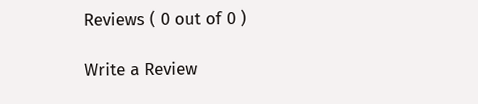Reviews ( 0 out of 0 )

Write a Review